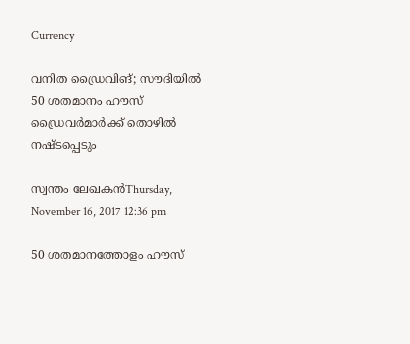Currency

വനിത ഡ്രൈവിങ്; സൗദിയില്‍ 50 ശതമാനം ഹൗസ് ഡ്രൈവര്‍മാര്‍ക്ക് തൊഴില്‍ നഷ്ടപ്പെടും

സ്വന്തം ലേഖകന്‍Thursday, November 16, 2017 12:36 pm

50 ശതമാനത്തോളം ഹൗസ്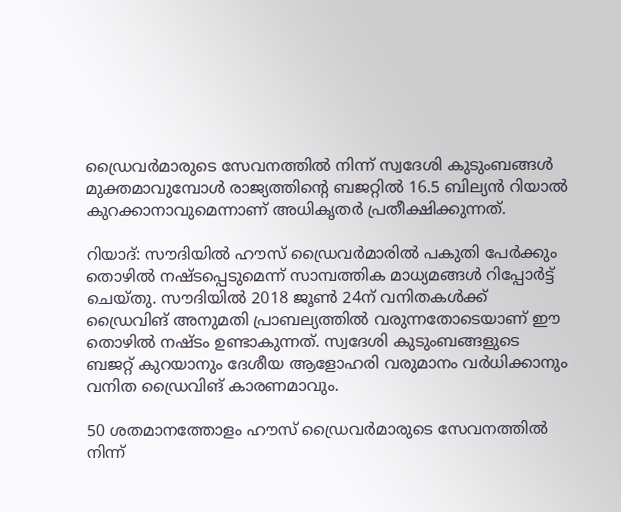ഡ്രൈവര്‍മാരുടെ സേവനത്തില്‍ നിന്ന് സ്വദേശി കുടുംബങ്ങള്‍ മുക്തമാവുമ്പോള്‍ രാജ്യത്തിന്റെ ബജറ്റില്‍ 16.5 ബില്യന്‍ റിയാല്‍ കുറക്കാനാവുമെന്നാണ് അധികൃതര്‍ പ്രതീക്ഷിക്കുന്നത്.

റിയാദ്: സൗദിയില്‍ ഹൗസ് ഡ്രൈവര്‍മാരില്‍ പകുതി പേര്‍ക്കും തൊഴില്‍ നഷ്ടപ്പെടുമെന്ന് സാമ്പത്തിക മാധ്യമങ്ങള്‍ റിപ്പോര്‍ട്ട് ചെയ്തു. സൗദിയില്‍ 2018 ജൂണ്‍ 24ന് വനിതകള്‍ക്ക് ഡ്രൈവിങ് അനുമതി പ്രാബല്യത്തില്‍ വരുന്നതോടെയാണ് ഈ തൊഴില്‍ നഷ്ടം ഉണ്ടാകുന്നത്. സ്വദേശി കുടുംബങ്ങളുടെ ബജറ്റ് കുറയാനും ദേശീയ ആളോഹരി വരുമാനം വര്‍ധിക്കാനും വനിത ഡ്രൈവിങ് കാരണമാവും.

50 ശതമാനത്തോളം ഹൗസ് ഡ്രൈവര്‍മാരുടെ സേവനത്തില്‍ നിന്ന്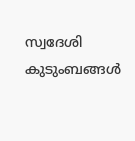സ്വദേശി കുടുംബങ്ങള്‍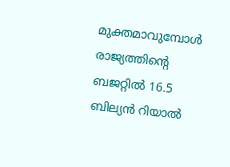മുക്തമാവുമ്പോള്‍ രാജ്യത്തിന്റെ ബജറ്റില്‍ 16.5 ബില്യന്‍ റിയാല്‍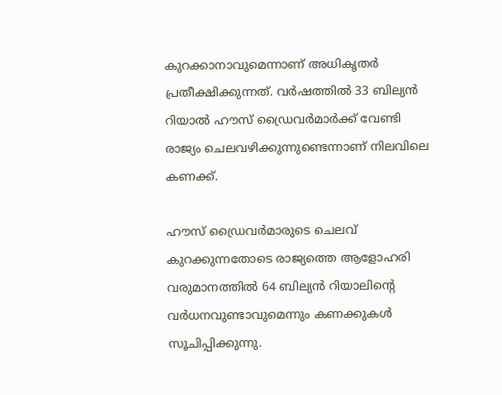കുറക്കാനാവുമെന്നാണ് അധികൃതര്‍ പ്രതീക്ഷിക്കുന്നത്. വര്‍ഷത്തില്‍ 33 ബില്യന്‍ റിയാല്‍ ഹൗസ് ഡ്രൈവര്‍മാര്‍ക്ക് വേണ്ടി രാജ്യം ചെലവഴിക്കുന്നുണ്ടെന്നാണ് നിലവിലെ കണക്ക്.

ഹൗസ് ഡ്രൈവര്‍മാരുടെ ചെലവ് കുറക്കുന്നതോടെ രാജ്യത്തെ ആളോഹരി വരുമാനത്തില്‍ 64 ബില്യന്‍ റിയാലിന്റെ വര്‍ധനവുണ്ടാവുമെന്നും കണക്കുകള്‍ സൂചിപ്പിക്കുന്നു.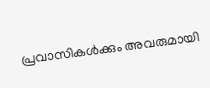പ്രവാസികൾക്കും അവരുമായി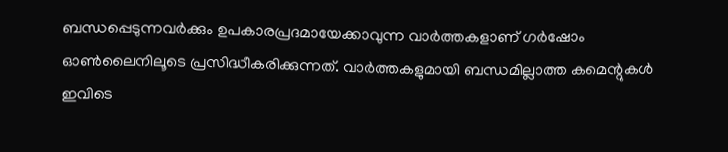ബന്ധപ്പെടുന്നവർക്കും ഉപകാരപ്രദമായേക്കാവുന്ന വാർത്തകളാണ് ഗർഷോം ഓൺലൈനിലൂടെ പ്രസിദ്ധീകരിക്കുന്നത്. വാർത്തകളുമായി ബന്ധമില്ലാത്ത കമെന്റുകൾ ഇവിടെ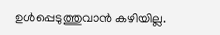ഉൾപ്പെടുത്തുവാൻ കഴിയില്ല.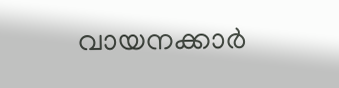വായനക്കാർ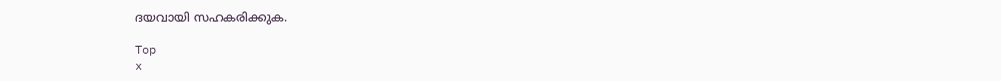ദയവായി സഹകരിക്കുക.

Top
x